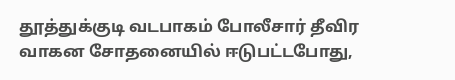தூத்துக்குடி வடபாகம் போலீசார் தீவிர வாகன சோதனையில் ஈடுபட்டபோது,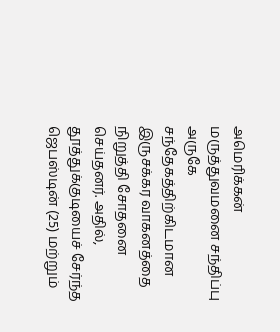அமெரிக்கன் மருத்துவமனை சந்திப்பு அருகே சந்தேகத்திற்கிடமான இருசக்கர வாகனத்தை நிறுத்தி சோதனை செய்தனர். அதில், தூத்துக்குடியைச் சேர்ந்த ஜெபஸ்டின் (25) மற்றும்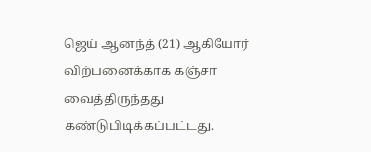ஜெய் ஆனந்த் (21) ஆகியோர் விற்பனைக்காக கஞ்சா வைத்திருந்தது கண்டுபிடிக்கப்பட்டது.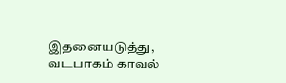இதனையடுத்து, வடபாகம் காவல்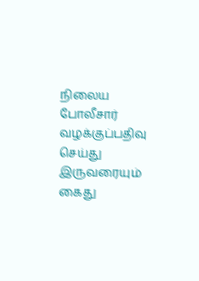நிலைய போலீசார் வழக்குப்பதிவு செய்து இருவரையும் கைது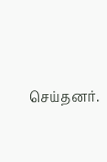செய்தனர்.